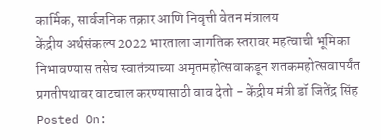कार्मिक, सार्वजनिक तक्रार आणि निवृत्ती वेतन मंत्रालय
केंद्रीय अर्थसंकल्प 2022 भारताला जागतिक स्तरावर महत्वाची भूमिका निभावण्यास तसेच स्वातंत्र्याच्या अमृतमहोत्सवाकडून शतकमहोत्सवापर्यंत प्रगतीपथावर वाटचाल करण्यासाठी वाव देतो - केंद्रीय मंत्री डॉ जितेंद्र सिंह
Posted On: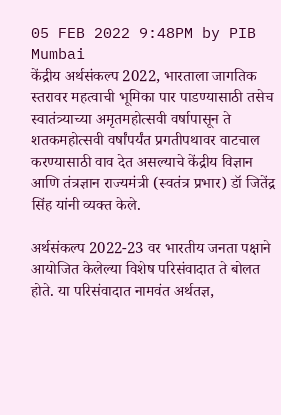05 FEB 2022 9:48PM by PIB Mumbai
केंद्रीय अर्थसंकल्प 2022, भारताला जागतिक स्तरावर महत्वाची भूमिका पार पाडण्यासाठी तसेच स्वातंत्र्याच्या अमृतमहोत्सवी वर्षापासून ते शतकमहोत्सवी वर्षांपर्यंत प्रगतीपथावर वाटचाल करण्यासाठी वाव देत असल्याचे केंद्रीय विज्ञान आणि तंत्रज्ञान राज्यमंत्री (स्वतंत्र प्रभार) डॉ जितेंद्र सिंह यांनी व्यक्त केले.

अर्थसंकल्प 2022-23 वर भारतीय जनता पक्षाने आयोजित केलेल्या विशेष परिसंवादात ते बोलत होते. या परिसंवादात नामवंत अर्थतज्ञ,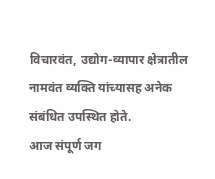विचारवंत, उद्योग-व्यापार क्षेत्रातील नामवंत व्यक्ति यांच्यासह अनेक संबंधित उपस्थित होते.
आज संपूर्ण जग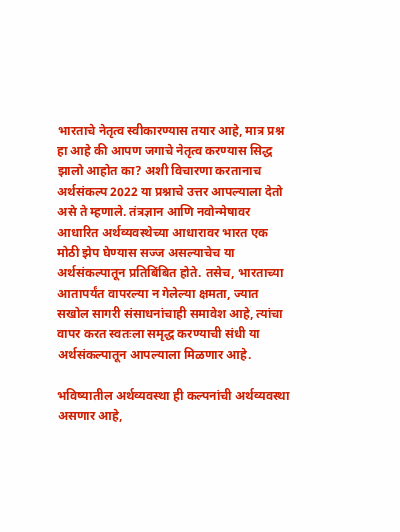भारताचे नेतृत्व स्वीकारण्यास तयार आहे, मात्र प्रश्न हा आहे की आपण जगाचे नेतृत्व करण्यास सिद्ध झालो आहोत का? अशी विचारणा करतानाच अर्थसंकल्प 2022 या प्रश्नाचे उत्तर आपल्याला देतो असे ते म्हणाले. तंत्रज्ञान आणि नवोन्मेषावर आधारित अर्थव्यवस्थेच्या आधारावर भारत एक मोठी झेप घेण्यास सज्ज असल्याचेच या अर्थसंकल्पातून प्रतिबिंबित होते. तसेच, भारताच्या आतापर्यंत वापरल्या न गेलेल्या क्षमता, ज्यात सखोल सागरी संसाधनांचाही समावेश आहे, त्यांचा वापर करत स्वतःला समृद्ध करण्याची संधी या अर्थसंकल्पातून आपल्याला मिळणार आहे.

भविष्यातील अर्थव्यवस्था ही कल्पनांची अर्थव्यवस्था असणार आहे,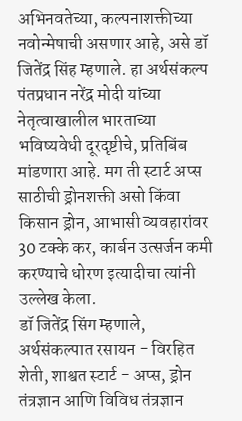अभिनवतेच्या, कल्पनाशक्तीच्या नवोन्मेषाची असणार आहे, असे डॉ जितेंद्र सिंह म्हणाले. हा अर्थसंकल्प पंतप्रधान नरेंद्र मोदी यांच्या नेतृत्वाखालील भारताच्या भविष्यवेधी दूरदृष्टीचे, प्रतिबिंब मांडणारा आहे. मग ती स्टार्ट अप्स साठीची ड्रोनशक्ती असो किंवा किसान ड्रोन, आभासी व्यवहारांवर 30 टक्के कर, कार्बन उत्सर्जन कमी करण्याचे धोरण इत्यादीचा त्यांनी उल्लेख केला.
डॉ जितेंद्र सिंग म्हणाले, अर्थसंकल्पात रसायन - विरहित शेती, शाश्वत स्टार्ट - अप्स, ड्रोन तंत्रज्ञान आणि विविध तंत्रज्ञान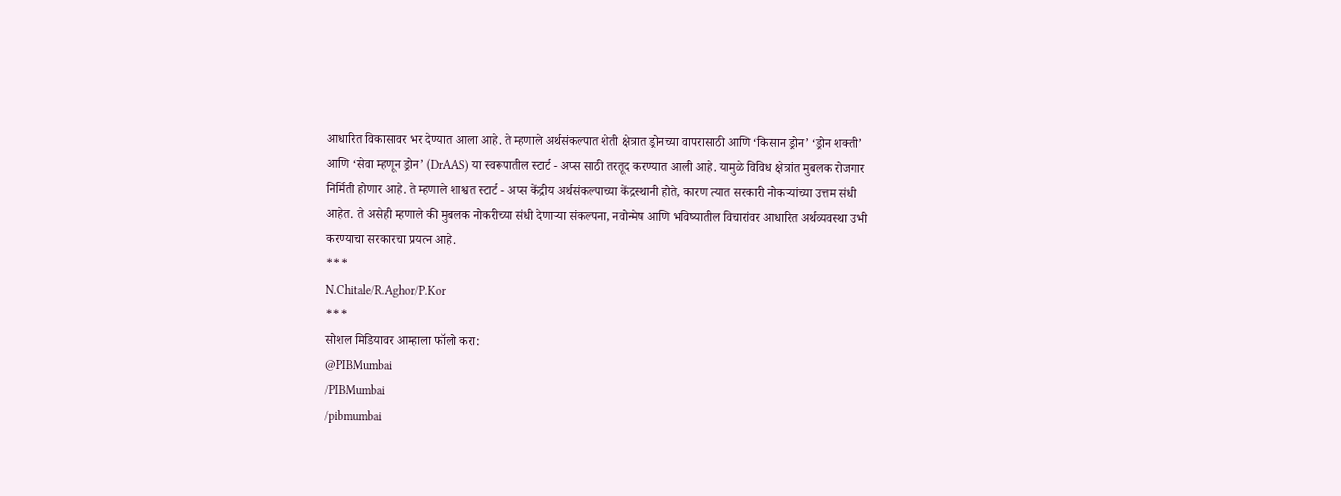आधारित विकासावर भर देण्यात आला आहे. ते म्हणाले अर्थसंकल्पात शेती क्षेत्रात ड्रोनच्या वापरासाठी आणि ‘किसान ड्रोन’ ‘ड्रोन शक्ती’ आणि ‘सेवा म्हणून ड्रोन’ (DrAAS) या स्वरूपातील स्टार्ट - अप्स साठी तरतूद करण्यात आली आहे. यामुळे विविध क्षेत्रांत मुबलक रोजगार निर्मिती होणार आहे. ते म्हणाले शाश्वत स्टार्ट - अप्स केंद्रीय अर्थसंकल्पाच्या केंद्रस्थानी होते, कारण त्यात सरकारी नोकऱ्यांच्या उत्तम संधी आहेत. ते असेही म्हणाले की मुबलक नोकरीच्या संधी देणाऱ्या संकल्पना, नवोन्मेष आणि भविष्यातील विचारांवर आधारित अर्थव्यवस्था उभी करण्याचा सरकारचा प्रयत्न आहे.
***
N.Chitale/R.Aghor/P.Kor
***
सोशल मिडियावर आम्हाला फॉलो करा:
@PIBMumbai
/PIBMumbai
/pibmumbai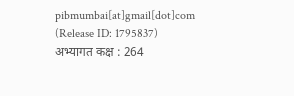pibmumbai[at]gmail[dot]com
(Release ID: 1795837)
अभ्यागत कक्ष : 264